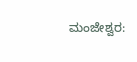ಮಂಜೇಶ್ವರ: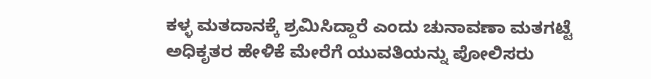ಕಳ್ಳ ಮತದಾನಕ್ಕೆ ಶ್ರಮಿಸಿದ್ದಾರೆ ಎಂದು ಚುನಾವಣಾ ಮತಗಟ್ಟೆ ಅಧಿಕೃತರ ಹೇಳಿಕೆ ಮೇರೆಗೆ ಯುವತಿಯನ್ನು ಪೋಲಿಸರು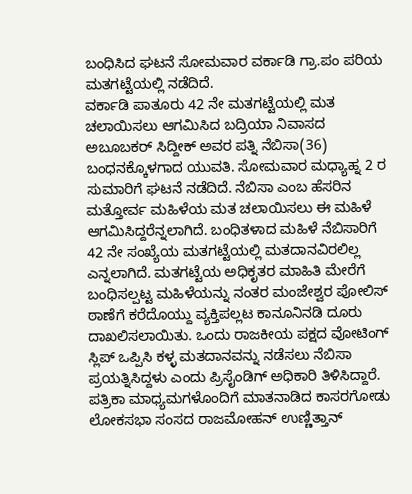ಬಂಧಿಸಿದ ಘಟನೆ ಸೋಮವಾರ ವರ್ಕಾಡಿ ಗ್ರಾ.ಪಂ ಪರಿಯ ಮತಗಟ್ಟೆಯಲ್ಲಿ ನಡೆದಿದೆ.
ವರ್ಕಾಡಿ ಪಾತೂರು 42 ನೇ ಮತಗಟ್ಟೆಯಲ್ಲಿ ಮತ ಚಲಾಯಿಸಲು ಆಗಮಿಸಿದ ಬದ್ರಿಯಾ ನಿವಾಸದ ಅಬೂಬಕರ್ ಸಿದ್ದೀಕ್ ಅವರ ಪತ್ನಿ ನೆಬಿಸಾ(36) ಬಂಧನಕ್ಕೊಳಗಾದ ಯುವತಿ. ಸೋಮವಾರ ಮಧ್ಯಾಹ್ನ 2 ರ ಸುಮಾರಿಗೆ ಘಟನೆ ನಡೆದಿದೆ. ನೆಬಿಸಾ ಎಂಬ ಹೆಸರಿನ ಮತ್ತೋರ್ವ ಮಹಿಳೆಯ ಮತ ಚಲಾಯಿಸಲು ಈ ಮಹಿಳೆ ಆಗಮಿಸಿದ್ದರೆನ್ನಲಾಗಿದೆ. ಬಂಧಿತಳಾದ ಮಹಿಳೆ ನೆಬಿಸಾರಿಗೆ 42 ನೇ ಸಂಖ್ಯೆಯ ಮತಗಟ್ಟೆಯಲ್ಲಿ ಮತದಾನವಿರಲಿಲ್ಲ ಎನ್ನಲಾಗಿದೆ. ಮತಗಟ್ಟೆಯ ಅಧಿಕೃತರ ಮಾಹಿತಿ ಮೇರೆಗೆ ಬಂಧಿಸಲ್ಪಟ್ಟ ಮಹಿಳೆಯನ್ನು ನಂತರ ಮಂಜೇಶ್ವರ ಪೋಲಿಸ್ ಠಾಣೆಗೆ ಕರೆದೊಯ್ದು ವ್ಯಕ್ತಿಪಲ್ಲಟ ಕಾನೂನಿನಡಿ ದೂರು ದಾಖಲಿಸಲಾಯಿತು. ಒಂದು ರಾಜಕೀಯ ಪಕ್ಷದ ವೋಟಿಂಗ್ ಸ್ಲಿಪ್ ಒಪ್ಪಿಸಿ ಕಳ್ಳ ಮತದಾನವನ್ನು ನಡೆಸಲು ನೆಬಿಸಾ ಪ್ರಯತ್ನಿಸಿದ್ದಳು ಎಂದು ಪ್ರಿಸೈಂಡಿಗ್ ಅಧಿಕಾರಿ ತಿಳಿಸಿದ್ದಾರೆ.
ಪತ್ರಿಕಾ ಮಾಧ್ಯಮಗಳೊಂದಿಗೆ ಮಾತನಾಡಿದ ಕಾಸರಗೋಡು ಲೋಕಸಭಾ ಸಂಸದ ರಾಜಮೋಹನ್ ಉಣ್ಣಿತ್ತಾನ್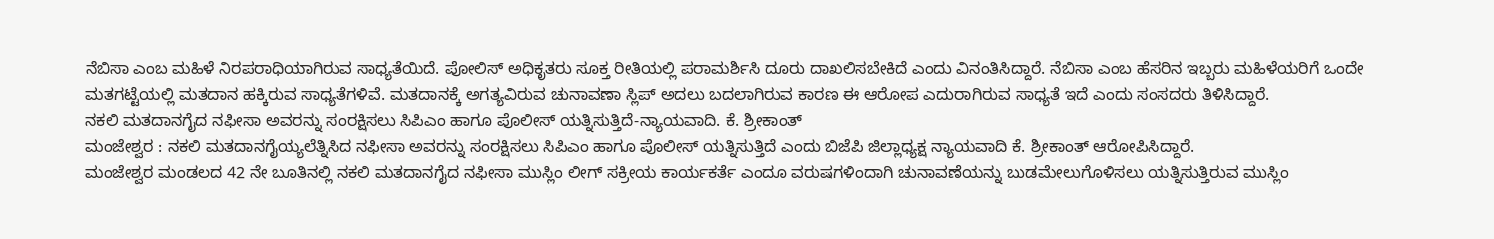ನೆಬಿಸಾ ಎಂಬ ಮಹಿಳೆ ನಿರಪರಾಧಿಯಾಗಿರುವ ಸಾಧ್ಯತೆಯಿದೆ. ಪೋಲಿಸ್ ಅಧಿಕೃತರು ಸೂಕ್ತ ರೀತಿಯಲ್ಲಿ ಪರಾಮರ್ಶಿಸಿ ದೂರು ದಾಖಲಿಸಬೇಕಿದೆ ಎಂದು ವಿನಂತಿಸಿದ್ದಾರೆ. ನೆಬಿಸಾ ಎಂಬ ಹೆಸರಿನ ಇಬ್ಬರು ಮಹಿಳೆಯರಿಗೆ ಒಂದೇ ಮತಗಟ್ಟೆಯಲ್ಲಿ ಮತದಾನ ಹಕ್ಕಿರುವ ಸಾಧ್ಯತೆಗಳಿವೆ. ಮತದಾನಕ್ಕೆ ಅಗತ್ಯವಿರುವ ಚುನಾವಣಾ ಸ್ಲಿಪ್ ಅದಲು ಬದಲಾಗಿರುವ ಕಾರಣ ಈ ಆರೋಪ ಎದುರಾಗಿರುವ ಸಾಧ್ಯತೆ ಇದೆ ಎಂದು ಸಂಸದರು ತಿಳಿಸಿದ್ದಾರೆ.
ನಕಲಿ ಮತದಾನಗೈದ ನಫೀಸಾ ಅವರನ್ನು ಸಂರಕ್ಷಿಸಲು ಸಿಪಿಎಂ ಹಾಗೂ ಪೊಲೀಸ್ ಯತ್ನಿಸುತ್ತಿದೆ-ನ್ಯಾಯವಾದಿ. ಕೆ. ಶ್ರೀಕಾಂತ್
ಮಂಜೇಶ್ವರ : ನಕಲಿ ಮತದಾನಗೈಯ್ಯಲೆತ್ನಿಸಿದ ನಫೀಸಾ ಅವರನ್ನು ಸಂರಕ್ಷಿಸಲು ಸಿಪಿಎಂ ಹಾಗೂ ಪೊಲೀಸ್ ಯತ್ನಿಸುತ್ತಿದೆ ಎಂದು ಬಿಜೆಪಿ ಜಿಲ್ಲಾಧ್ಯಕ್ಷ ನ್ಯಾಯವಾದಿ ಕೆ. ಶ್ರೀಕಾಂತ್ ಆರೋಪಿಸಿದ್ದಾರೆ.
ಮಂಜೇಶ್ವರ ಮಂಡಲದ 42 ನೇ ಬೂತಿನಲ್ಲಿ ನಕಲಿ ಮತದಾನಗೈದ ನಫೀಸಾ ಮುಸ್ಲಿಂ ಲೀಗ್ ಸಕ್ರೀಯ ಕಾರ್ಯಕರ್ತೆ ಎಂದೂ ವರುಷಗಳಿಂದಾಗಿ ಚುನಾವಣೆಯನ್ನು ಬುಡಮೇಲುಗೊಳಿಸಲು ಯತ್ನಿಸುತ್ತಿರುವ ಮುಸ್ಲಿಂ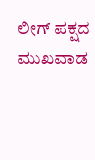ಲೀಗ್ ಪಕ್ಷದ ಮುಖವಾಡ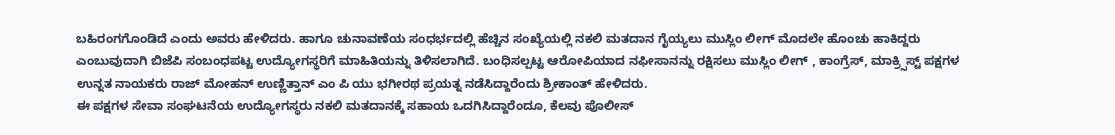ಬಹಿರಂಗಗೊಂಡಿದೆ ಎಂದು ಅವರು ಹೇಳಿದರು. ಹಾಗೂ ಚುನಾವಣೆಯ ಸಂಧರ್ಭದಲ್ಲಿ ಹೆಚ್ಚಿನ ಸಂಖ್ಯೆಯಲ್ಲಿ ನಕಲಿ ಮತದಾನ ಗೈಯ್ಯಲು ಮುಸ್ಲಿಂ ಲೀಗ್ ಮೊದಲೇ ಹೊಂಚು ಹಾಕಿದ್ದರು ಎಂಬುವುದಾಗಿ ಬಿಜೆಪಿ ಸಂಬಂಧಪಟ್ಟ ಉದ್ಯೋಗಸ್ಥರಿಗೆ ಮಾಹಿತಿಯನ್ನು ತಿಳಿಸಲಾಗಿದೆ. ಬಂಧಿಸಲ್ಪಟ್ಟ ಆರೋಪಿಯಾದ ನಫೀಸಾನನ್ನು ರಕ್ಷಿಸಲು ಮುಸ್ಲಿಂ ಲೀಗ್ , ಕಾಂಗ್ರೆಸ್, ಮಾಕ್ರ್ಸಿಸ್ಟ್ ಪಕ್ಷಗಳ ಉನ್ನತ ನಾಯಕರು ರಾಜ್ ಮೋಹನ್ ಉಣ್ಣಿತ್ತಾನ್ ಎಂ ಪಿ ಯು ಭಗೀರಥ ಪ್ರಯತ್ನ ನಡೆಸಿದ್ದಾರೆಂದು ಶ್ರೀಕಾಂತ್ ಹೇಳಿದರು.
ಈ ಪಕ್ಷಗಳ ಸೇವಾ ಸಂಘಟನೆಯ ಉದ್ಯೋಗಸ್ಥರು ನಕಲಿ ಮತದಾನಕ್ಕೆ ಸಹಾಯ ಒದಗಿಸಿದ್ದಾರೆಂದೂ, ಕೆಲವು ಪೊಲೀಸ್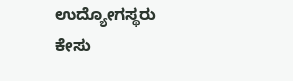ಉದ್ಯೋಗಸ್ಥರು ಕೇಸು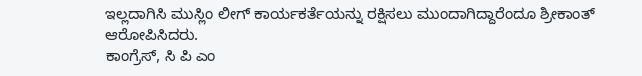ಇಲ್ಲದಾಗಿಸಿ ಮುಸ್ಲಿಂ ಲೀಗ್ ಕಾರ್ಯಕರ್ತೆಯನ್ನು ರಕ್ಷಿಸಲು ಮುಂದಾಗಿದ್ದಾರೆಂದೂ ಶ್ರೀಕಾಂತ್ ಆರೋಪಿಸಿದರು.
ಕಾಂಗ್ರೆಸ್, ಸಿ ಪಿ ಎಂ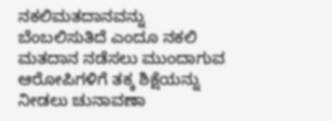ನಕಲಿಮತದಾನವನ್ನು ಬೆಂಬಲಿಸುತಿದೆ ಎಂದೂ ನಕಲಿ ಮತದಾನ ನಡೆಸಲು ಮುಂದಾಗುವ ಆರೋಪಿಗಳಿಗೆ ತಕ್ಕ ಶಿಕ್ಷೆಯನ್ನು ನೀಡಲು ಚುನಾವಣಾ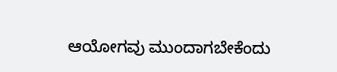ಆಯೋಗವು ಮುಂದಾಗಬೇಕೆಂದು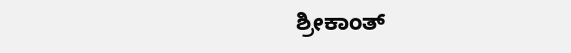ಶ್ರೀಕಾಂತ್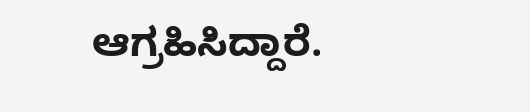ಆಗ್ರಹಿಸಿದ್ದಾರೆ.